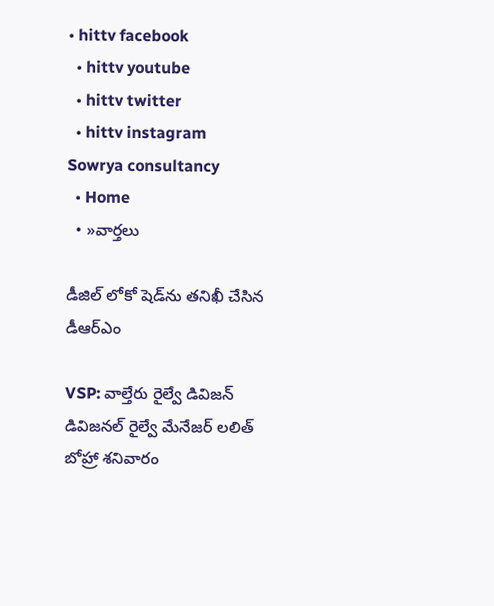• hittv facebook
  • hittv youtube
  • hittv twitter
  • hittv instagram
Sowrya consultancy
  • Home
  • »వార్తలు

డీజిల్ లోకో షెడ్‌ను తనిఖీ చేసిన డీఆర్‌ఎం

VSP: వాల్తేరు రైల్వే డివిజన్ డివిజనల్ రైల్వే మేనేజర్ లలిత్ బోహ్రా శనివారం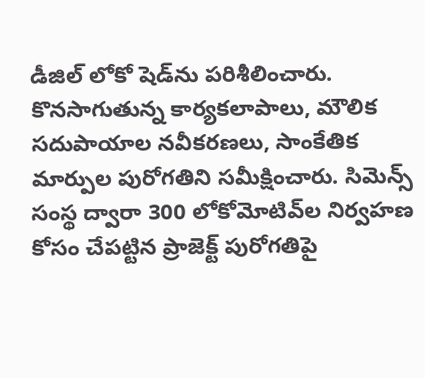డీజిల్ లోకో షెడ్‌ను పరిశీలించారు. కొనసాగుతున్న కార్యకలాపాలు, మౌలిక సదుపాయాల నవీకరణలు, సాంకేతిక మార్పుల పురోగతిని సమీక్షించారు. సిమెన్స్ సంస్థ ద్వారా 300 లోకోమోటివ్‌ల నిర్వహణ కోసం చేపట్టిన ప్రాజెక్ట్ పురోగతిపై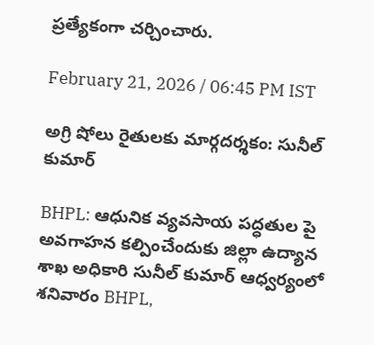ప్రత్యేకంగా చర్చించారు.

February 21, 2026 / 06:45 PM IST

అగ్రి షోలు రైతులకు మార్గదర్శకం: సునీల్ కుమార్

BHPL: ఆధునిక వ్యవసాయ పద్ధతుల పై అవగాహన కల్పించేందుకు జిల్లా ఉద్యాన శాఖ అధికారి సునీల్ కుమార్ ఆధ్వర్యంలో శనివారం BHPL,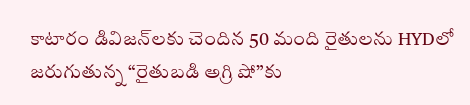కాటారం డివిజన్‌లకు చెందిన 50 మంది రైతులను HYDలో జరుగుతున్న “రైతుబడి అగ్రి షో”కు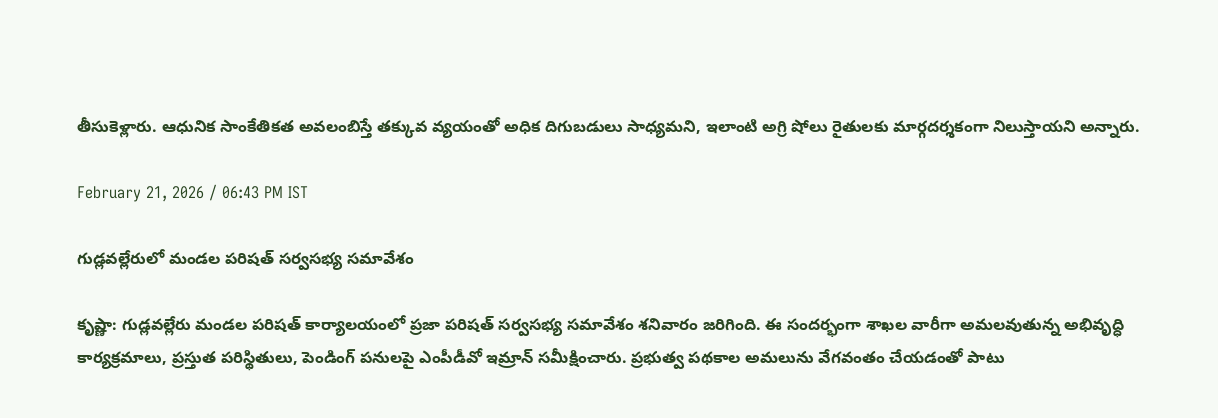తీసుకెళ్లారు. ఆధునిక సాంకేతికత అవలంబిస్తే తక్కువ వ్యయంతో అధిక దిగుబడులు సాధ్యమని, ఇలాంటి అగ్రి షోలు రైతులకు మార్గదర్శకంగా నిలుస్తాయని అన్నారు.

February 21, 2026 / 06:43 PM IST

గుడ్లవల్లేరులో మండల పరిషత్ సర్వసభ్య సమావేశం

కృష్ణా: గుడ్లవల్లేరు మండల పరిషత్ కార్యాలయంలో ప్రజా పరిషత్ సర్వసభ్య సమావేశం శనివారం జరిగింది. ఈ సందర్భంగా శాఖల వారీగా అమలవుతున్న అభివృద్ధి కార్యక్రమాలు, ప్రస్తుత పరిస్థితులు, పెండింగ్ పనులపై ఎంపీడీవో ఇమ్రాన్ సమీక్షించారు. ప్రభుత్వ పథకాల అమలును వేగవంతం చేయడంతో పాటు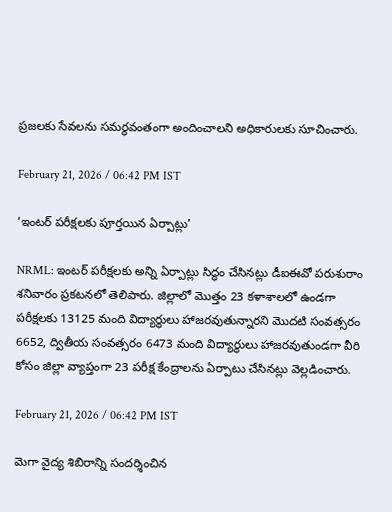ప్రజలకు సేవలను సమర్థవంతంగా అందించాలని అధికారులకు సూచించారు.

February 21, 2026 / 06:42 PM IST

‘ఇంటర్ పరీక్షలకు పూర్తయిన ఏర్పాట్లు’

NRML: ఇంటర్ పరీక్షలకు అన్ని ఏర్పాట్లు సిద్ధం చేసినట్లు డీఐఈవో పరుశురాం శనివారం ప్రకటనలో తెలిపారు. జిల్లాలో మొత్తం 23 కళాశాలలో ఉండగా పరీక్షలకు 13125 మంది విద్యార్థులు హాజరవుతున్నారని మొదటి సంవత్సరం 6652, ద్వితీయ సంవత్సరం 6473 మంది విద్యార్థులు హాజరవుతుండగా వీరి కోసం జిల్లా వ్యాప్తంగా 23 పరీక్ష కేంద్రాలను ఏర్పాటు చేసినట్లు వెల్లడించారు.

February 21, 2026 / 06:42 PM IST

మెగా వైద్య శిబిరాన్ని సందర్శించిన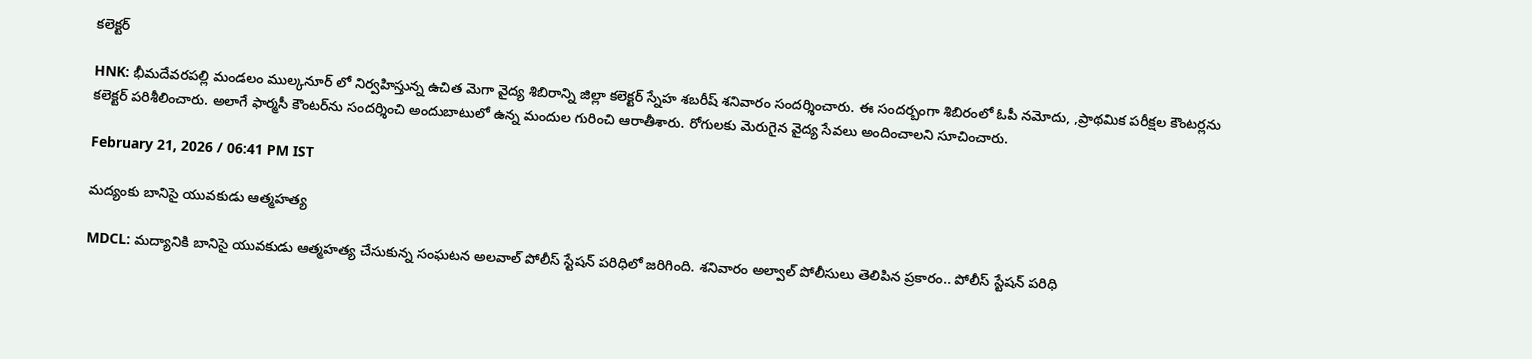కలెక్టర్

HNK: భీమదేవరపల్లి మండలం ముల్కనూర్ లో నిర్వహిస్తున్న ఉచిత మెగా వైద్య శిబిరాన్ని జిల్లా కలెక్టర్ స్నేహ శబరీష్ శనివారం సందర్శించారు. ఈ సందర్బంగా శిబిరంలో ఓపీ నమోదు, ,ప్రాథమిక పరీక్షల కౌంటర్లను కలెక్టర్ పరిశీలించారు. అలాగే ఫార్మసీ కౌంటర్‌ను సందర్శించి అందుబాటులో ఉన్న మందుల గురించి ఆరాతీశారు. రోగులకు మెరుగైన వైద్య సేవలు అందించాలని సూచించారు.

February 21, 2026 / 06:41 PM IST

మద్యంకు బానిసై యువకుడు ఆత్మహత్య

MDCL: మద్యానికి బానిసై యువకుడు ఆత్మహత్య చేసుకున్న సంఘటన అలవాల్ పోలీస్ స్టేషన్ పరిధిలో జరిగింది. శనివారం అల్వాల్ పోలీసులు తెలిపిన ప్రకారం.. పోలీస్ స్టేషన్ పరిధి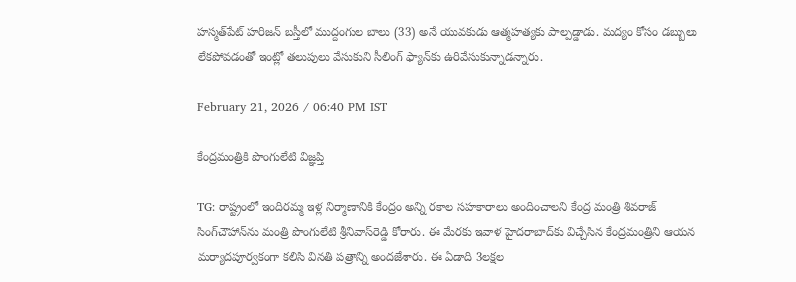హస్మత్‌పేట్ హరిజన్ బస్తీలో ముద్దంగుల బాలు (33) అనే యువకుడు ఆత్మహత్యకు పాల్పడ్డాడు. మద్యం కోసం డబ్బులు లేకపోవడంతో ఇంట్లో తలుపులు వేసుకుని సీలింగ్ ఫ్యాన్‌కు ఉరివేసుకున్నాడన్నారు.

February 21, 2026 / 06:40 PM IST

కేంద్రమంత్రికి పొంగులేటి విజ్ఞప్తి

TG: రాష్ట్రంలో ఇందిరమ్మ ఇళ్ల నిర్మాణానికి కేంద్రం అన్ని రకాల సహకారాలు అందించాలని కేంద్ర మంత్రి శివరాజ్ సింగ్‍చౌహాన్‍ను మంత్రి పొంగులేటి శ్రీనివాస్‍రెడ్డి కోరారు. ఈ మేరకు ఇవాళ హైదరాబాద్‍కు విచ్చేసిన కేంద్రమంత్రిని ఆయన మర్యాదపూర్వకంగా కలిసి వినతి పత్రాన్ని అందజేశారు. ఈ ఏడాది 3లక్షల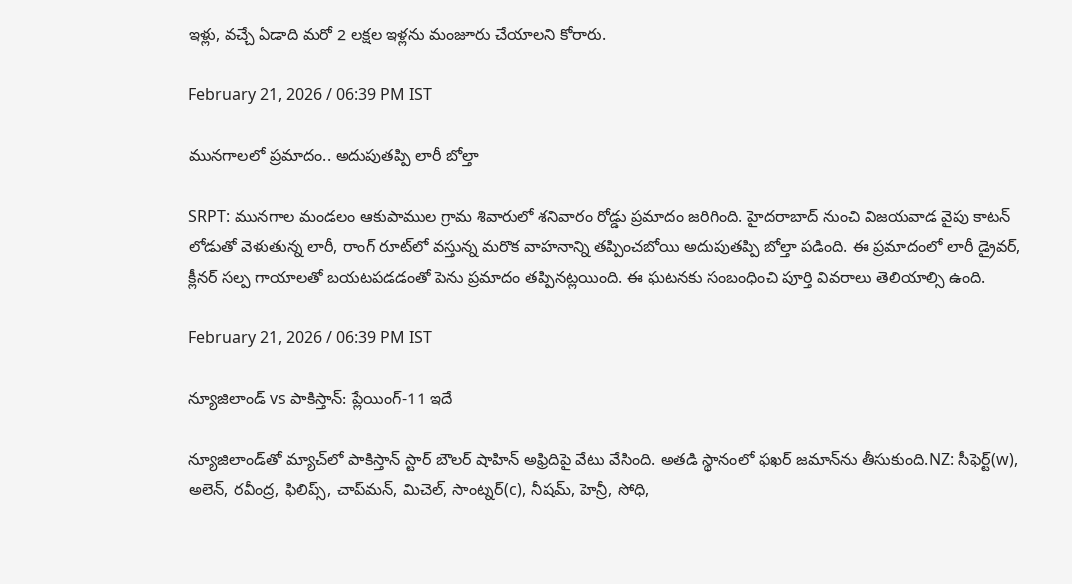ఇళ్లు, వచ్చే ఏడాది మరో 2 లక్షల ఇళ్లను మంజూరు చేయాలని కోరారు.

February 21, 2026 / 06:39 PM IST

మునగాలలో ప్రమాదం.. అదుపుతప్పి లారీ బోల్తా

SRPT: మునగాల మండలం ఆకుపాముల గ్రామ శివారులో శనివారం రోడ్డు ప్రమాదం జరిగింది. హైదరాబాద్ నుంచి విజయవాడ వైపు కాటన్ లోడుతో వెళుతున్న లారీ, రాంగ్ రూట్‌లో వస్తున్న మరొక వాహనాన్ని తప్పించబోయి అదుపుతప్పి బోల్తా పడింది. ఈ ప్రమాదంలో లారీ డ్రైవర్, క్లీనర్ సల్ప గాయాలతో బయటపడడంతో పెను ప్రమాదం తప్పినట్లయింది. ఈ ఘటనకు సంబంధించి పూర్తి వివరాలు తెలియాల్సి ఉంది.

February 21, 2026 / 06:39 PM IST

న్యూజిలాండ్ vs పాకిస్తాన్: ప్లేయింగ్-11 ఇదే

న్యూజిలాండ్‌తో మ్యాచ్‌లో పాకిస్తాన్ స్టార్ బౌలర్ షాహిన్ అఫ్రిదిపై వేటు వేసింది. అతడి స్థానంలో ఫఖర్ జమాన్‌ను తీసుకుంది.NZ: సీఫెర్ట్(w), అలెన్, రవీంద్ర, ఫిలిప్స్, చాప్‌మన్, మిచెల్, సాంట్నర్(c), నీషమ్, హెన్రీ, సోధి,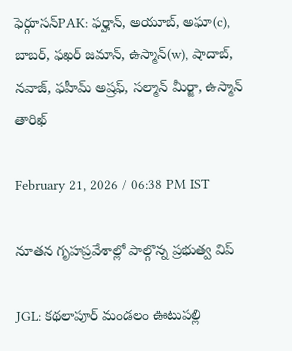ఫెర్గూసన్PAK: ఫర్హాన్, అయూబ్, అఘా(c), బాబర్, ఫఖర్ జమాన్, ఉస్మాన్(w), షాదాబ్, నవాజ్, ఫహీమ్ అష్రఫ్, సల్మాన్ మీర్జా, ఉస్మాన్ తారిఖ్

February 21, 2026 / 06:38 PM IST

నూతన గృహప్రవేశాల్లో పాల్గొన్న ప్రభుత్వ విప్

JGL: కథలాపూర్ మండలం ఊటుపల్లి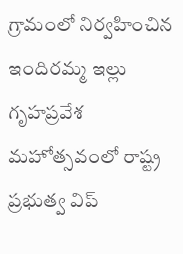గ్రామంలో నిర్వహించిన ఇందిరమ్మ ఇల్లు గృహప్రవేశ మహోత్సవంలో రాష్ట్ర ప్రభుత్వ విప్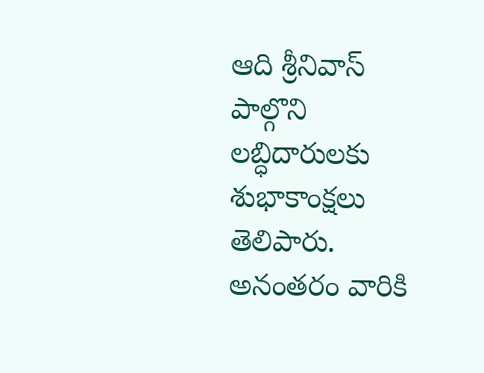ఆది శ్రీనివాస్ పాల్గొని లబ్ధిదారులకు శుభాకాంక్షలు తెలిపారు. అనంతరం వారికి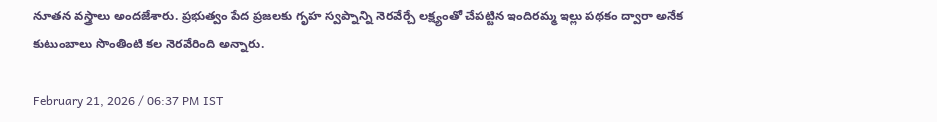నూతన వస్త్రాలు అందజేశారు. ప్రభుత్వం పేద ప్రజలకు గృహ స్వప్నాన్ని నెరవేర్చే లక్ష్యంతో చేపట్టిన ఇందిరమ్మ ఇల్లు పథకం ద్వారా అనేక కుటుంబాలు సొంతింటి కల నెరవేరింది అన్నారు.

February 21, 2026 / 06:37 PM IST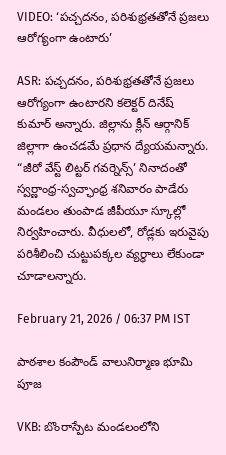VIDEO: ‘పచ్చదనం, పరిశుభ్రతతోనే ప్రజలు ఆరోగ్యంగా ఉంటారు’

ASR: పచ్చదనం, పరిశుభ్రతతోనే ప్రజలు ఆరోగ్యంగా ఉంటారని కలెక్టర్ దినేష్ కుమార్ అన్నారు. జిల్లాను క్లీన్ ఆర్గానిక్ జిల్లాగా ఉంచడమే ప్రధాన ద్యేయమన్నారు. “జీరో వేస్ట్ లిట్టర్ గవర్నెన్స్’ నినాదంతో స్వర్ణాంధ్ర-స్వచ్ఛాంధ్ర శనివారం పాడేరు మండలం తుంపాడ జీపీయూ స్కూల్లో నిర్వహించారు. వీధులలో, రోడ్లకు ఇరువైపు పరిశీలించి చుట్టుపక్కల వ్యర్ధాలు లేకుండా చూడాలన్నారు.

February 21, 2026 / 06:37 PM IST

పాఠశాల కంపౌండ్ వాలునిర్మాణ భూమి పూజ

VKB: బొంరాస్పేట మండలంలోని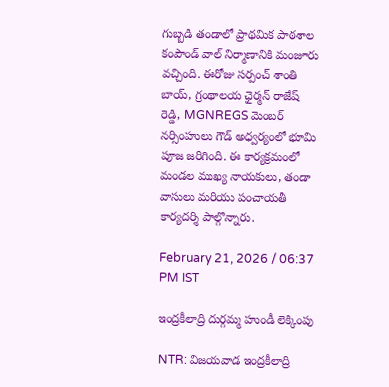గుబ్బడి తండాలో ప్రాథమిక పాఠశాల కంపౌండ్ వాల్ నిర్మాణానికి మంజూరు వచ్చింది. ఈరోజు సర్పంచ్ శాంతి బాయ్, గ్రంథాలయ ఛైర్మన్ రాజేష్ రెడ్డి, MGNREGS మెంబర్ నర్సింహులు గౌడ్ అధ్వర్యంలో భూమి పూజ జరిగింది. ఈ కార్యక్రమంలో మండల ముఖ్య నాయకులు, తండా వాసులు మరియు పంచాయతీ కార్యదర్శి పాల్గొన్నారు.

February 21, 2026 / 06:37 PM IST

ఇంద్రకీలాద్రి దుర్గమ్మ హుండీ లెక్కింపు

NTR: విజయవాడ ఇంద్రకీలాద్రి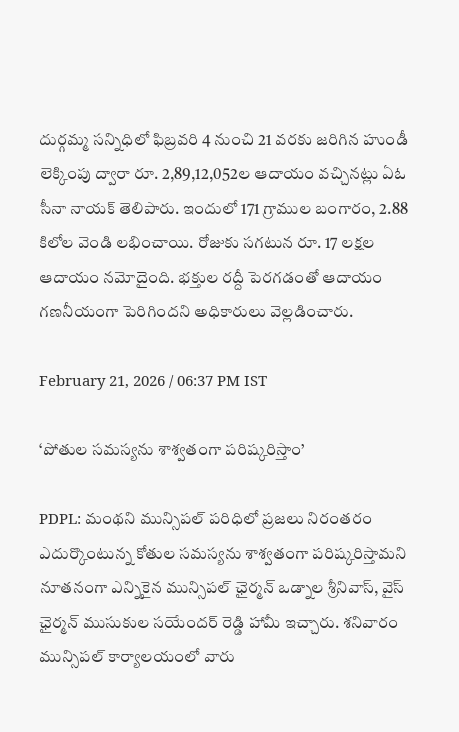దుర్గమ్మ సన్నిధిలో ఫిబ్రవరి 4 నుంచి 21 వరకు జరిగిన హుండీ లెక్కింపు ద్వారా రూ. 2,89,12,052ల ఆదాయం వచ్చినట్లు ఏఓ సీనా నాయక్ తెలిపారు. ఇందులో 171 గ్రాముల బంగారం, 2.88 కిలోల వెండి లభించాయి. రోజుకు సగటున రూ. 17 లక్షల ఆదాయం నమోదైంది. భక్తుల రద్దీ పెరగడంతో ఆదాయం గణనీయంగా పెరిగిందని అధికారులు వెల్లడించారు.

February 21, 2026 / 06:37 PM IST

‘పోతుల సమస్యను శాశ్వతంగా పరిష్కరిస్తాం’

PDPL: మంథని మున్సిపల్ పరిధిలో ప్రజలు నిరంతరం ఎదుర్కొంటున్న కోతుల సమస్యను శాశ్వతంగా పరిష్కరిస్తామని నూతనంగా ఎన్నికైన మున్సిపల్ ఛైర్మన్ ఒడ్నాల శ్రీనివాస్, వైస్ ఛైర్మన్ ముసుకుల సయేందర్ రెడ్డి హామీ ఇచ్చారు. శనివారం మున్సిపల్ కార్యాలయంలో వారు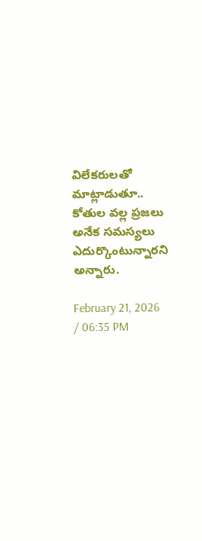విలేకరులతో మాట్లాడుతూ.. కోతుల వల్ల ప్రజలు అనేక సమస్యలు ఎదుర్కొంటున్నారని అన్నారు.

February 21, 2026 / 06:35 PM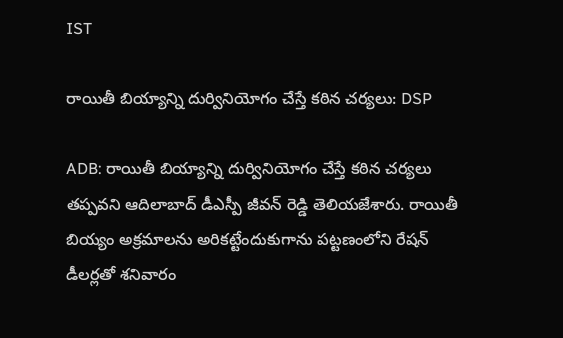IST

రాయితీ బియ్యాన్ని దుర్వినియోగం చేస్తే కఠిన చర్యలు: DSP

ADB: రాయితీ బియ్యాన్ని దుర్వినియోగం చేస్తే కఠిన చర్యలు తప్పవని ఆదిలాబాద్ డీఎస్పీ జీవన్ రెడ్డి తెలియజేశారు. రాయితీ బియ్యం అక్రమాలను అరికట్టేందుకుగాను పట్టణంలోని రేషన్ డీలర్లతో శనివారం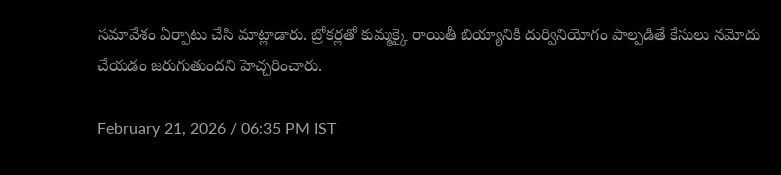సమావేశం ఏర్పాటు చేసి మాట్లాడారు. బ్రోకర్లతో కుమ్మక్కై రాయితీ బియ్యానికి దుర్వినియోగం పాల్పడితే కేసులు నమోదు చేయడం జరుగుతుందని హెచ్చరించారు.

February 21, 2026 / 06:35 PM IST